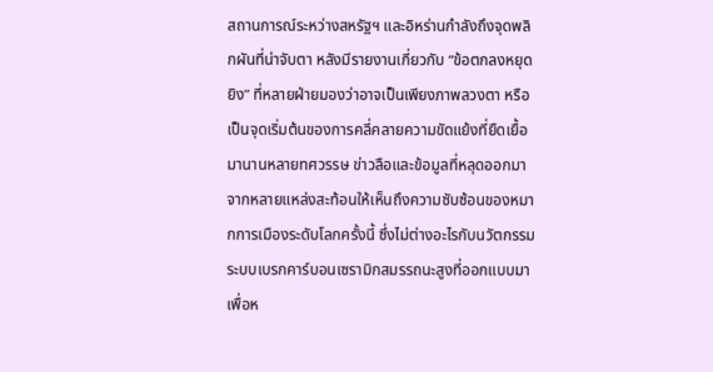สถานการณ์ระหว่างสหรัฐฯ และอิหร่านกำลังถึงจุดพลิกผันที่น่าจับตา หลังมีรายงานเกี่ยวกับ “ข้อตกลงหยุดยิง” ที่หลายฝ่ายมองว่าอาจเป็นเพียงภาพลวงตา หรือเป็นจุดเริ่มต้นของการคลี่คลายความขัดแย้งที่ยืดเยื้อมานานหลายทศวรรษ ข่าวลือและข้อมูลที่หลุดออกมาจากหลายแหล่งสะท้อนให้เห็นถึงความซับซ้อนของหมากการเมืองระดับโลกครั้งนี้ ซึ่งไม่ต่างอะไรกับนวัตกรรมระบบเบรกคาร์บอนเซรามิกสมรรถนะสูงที่ออกแบบมาเพื่อห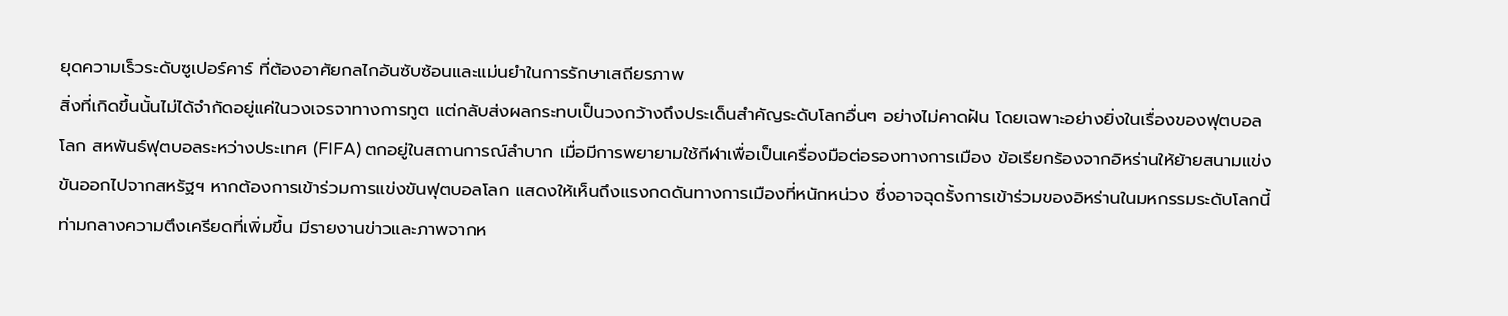ยุดความเร็วระดับซูเปอร์คาร์ ที่ต้องอาศัยกลไกอันซับซ้อนและแม่นยำในการรักษาเสถียรภาพ
สิ่งที่เกิดขึ้นนั้นไม่ได้จำกัดอยู่แค่ในวงเจรจาทางการทูต แต่กลับส่งผลกระทบเป็นวงกว้างถึงประเด็นสำคัญระดับโลกอื่นๆ อย่างไม่คาดฝัน โดยเฉพาะอย่างยิ่งในเรื่องของฟุตบอลโลก สหพันธ์ฟุตบอลระหว่างประเทศ (FIFA) ตกอยู่ในสถานการณ์ลำบาก เมื่อมีการพยายามใช้กีฬาเพื่อเป็นเครื่องมือต่อรองทางการเมือง ข้อเรียกร้องจากอิหร่านให้ย้ายสนามแข่งขันออกไปจากสหรัฐฯ หากต้องการเข้าร่วมการแข่งขันฟุตบอลโลก แสดงให้เห็นถึงแรงกดดันทางการเมืองที่หนักหน่วง ซึ่งอาจฉุดรั้งการเข้าร่วมของอิหร่านในมหกรรมระดับโลกนี้
ท่ามกลางความตึงเครียดที่เพิ่มขึ้น มีรายงานข่าวและภาพจากห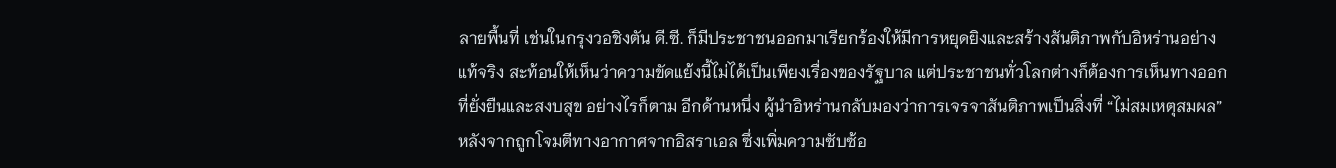ลายพื้นที่ เช่นในกรุงวอชิงตัน ดี.ซี. ก็มีประชาชนออกมาเรียกร้องให้มีการหยุดยิงและสร้างสันติภาพกับอิหร่านอย่างแท้จริง สะท้อนให้เห็นว่าความขัดแย้งนี้ไม่ได้เป็นเพียงเรื่องของรัฐบาล แต่ประชาชนทั่วโลกต่างก็ต้องการเห็นทางออกที่ยั่งยืนและสงบสุข อย่างไรก็ตาม อีกด้านหนึ่ง ผู้นำอิหร่านกลับมองว่าการเจรจาสันติภาพเป็นสิ่งที่ “ไม่สมเหตุสมผล” หลังจากถูกโจมตีทางอากาศจากอิสราเอล ซึ่งเพิ่มความซับซ้อ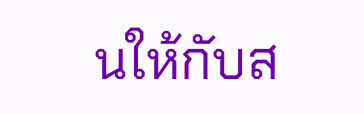นให้กับส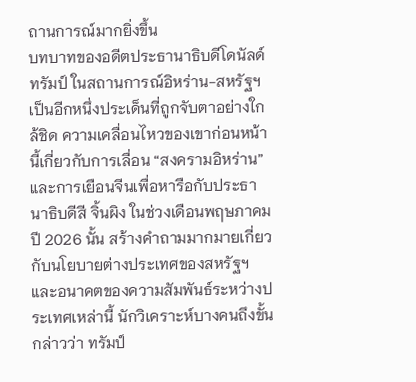ถานการณ์มากยิ่งขึ้น
บทบาทของอดีตประธานาธิบดีโดนัลด์ ทรัมป์ ในสถานการณ์อิหร่าน-สหรัฐฯ เป็นอีกหนึ่งประเด็นที่ถูกจับตาอย่างใกล้ชิด ความเคลื่อนไหวของเขาก่อนหน้านี้เกี่ยวกับการเลื่อน “สงครามอิหร่าน” และการเยือนจีนเพื่อหารือกับประธานาธิบดีสี จิ้นผิง ในช่วงเดือนพฤษภาคมปี 2026 นั้น สร้างคำถามมากมายเกี่ยวกับนโยบายต่างประเทศของสหรัฐฯ และอนาคตของความสัมพันธ์ระหว่างประเทศเหล่านี้ นักวิเคราะห์บางคนถึงขั้นกล่าวว่า ทรัมป์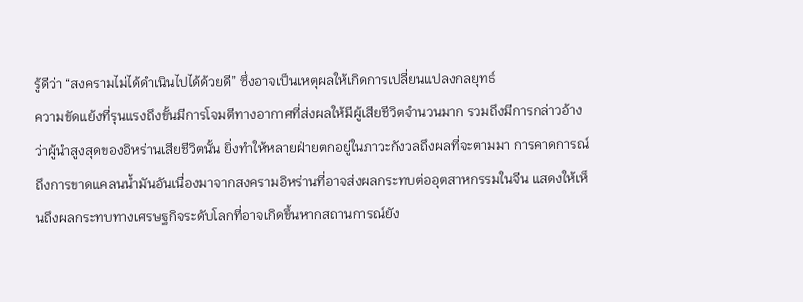รู้ดีว่า “สงครามไม่ได้ดำเนินไปได้ด้วยดี” ซึ่งอาจเป็นเหตุผลให้เกิดการเปลี่ยนแปลงกลยุทธ์
ความขัดแย้งที่รุนแรงถึงขั้นมีการโจมตีทางอากาศที่ส่งผลให้มีผู้เสียชีวิตจำนวนมาก รวมถึงมีการกล่าวอ้างว่าผู้นำสูงสุดของอิหร่านเสียชีวิตนั้น ยิ่งทำให้หลายฝ่ายตกอยู่ในภาวะกังวลถึงผลที่จะตามมา การคาดการณ์ถึงการขาดแคลนน้ำมันอันเนื่องมาจากสงครามอิหร่านที่อาจส่งผลกระทบต่ออุตสาหกรรมในจีน แสดงให้เห็นถึงผลกระทบทางเศรษฐกิจระดับโลกที่อาจเกิดขึ้นหากสถานการณ์ยัง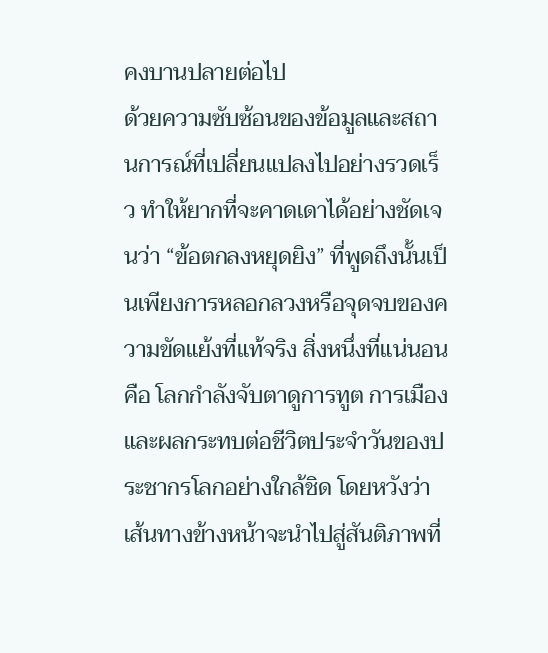คงบานปลายต่อไป
ด้วยความซับซ้อนของข้อมูลและสถานการณ์ที่เปลี่ยนแปลงไปอย่างรวดเร็ว ทำให้ยากที่จะคาดเดาได้อย่างชัดเจนว่า “ข้อตกลงหยุดยิง” ที่พูดถึงนั้นเป็นเพียงการหลอกลวงหรือจุดจบของความขัดแย้งที่แท้จริง สิ่งหนึ่งที่แน่นอนคือ โลกกำลังจับตาดูการทูต การเมือง และผลกระทบต่อชีวิตประจำวันของประชากรโลกอย่างใกล้ชิด โดยหวังว่าเส้นทางข้างหน้าจะนำไปสู่สันติภาพที่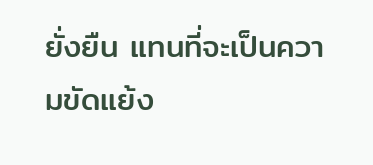ยั่งยืน แทนที่จะเป็นความขัดแย้ง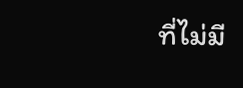ที่ไม่มี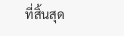ที่สิ้นสุด